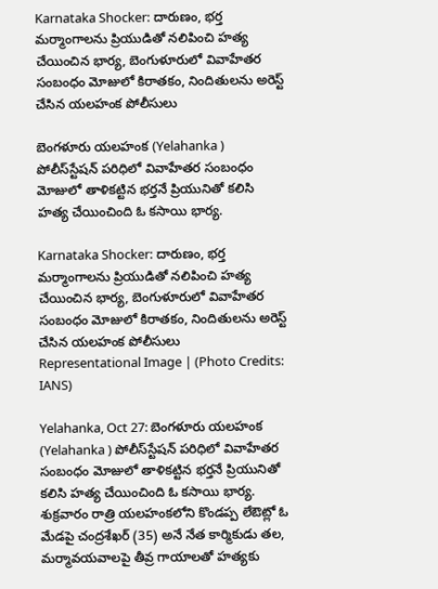Karnataka Shocker: దారుణం, భర్త మర్మాంగాలను ప్రియుడితో నలిపించి హత్య చేయించిన భార్య, బెంగుళూరులో వివాహేతర సంబంధం మోజులో కిరాతకం, నిందితులను అరెస్ట్ చేసిన యలహంక పోలీసులు

బెంగళూరు యలహంక (Yelahanka ) పోలీస్‌స్టేషన్‌ పరిధిలో వివాహేతర సంబంధం మోజులో తాళికట్టిన భర్తనే ప్రియునితో కలిసి హత్య చేయించింది ఓ కసాయి భార్య.

Karnataka Shocker: దారుణం, భర్త మర్మాంగాలను ప్రియుడితో నలిపించి హత్య చేయించిన భార్య, బెంగుళూరులో వివాహేతర సంబంధం మోజులో కిరాతకం, నిందితులను అరెస్ట్ చేసిన యలహంక పోలీసులు
Representational Image | (Photo Credits: IANS)

Yelahanka, Oct 27: బెంగళూరు యలహంక (Yelahanka ) పోలీస్‌స్టేషన్‌ పరిధిలో వివాహేతర సంబంధం మోజులో తాళికట్టిన భర్తనే ప్రియునితో కలిసి హత్య చేయించింది ఓ కసాయి భార్య.  శుక్రవారం రాత్రి యలహంకలోని కొండప్ప లేఔట్లో ఓ మేడపై చంద్రశేఖర్‌ (35) అనే నేత కార్మికుడు తల, మర్మావయవాలపై తీవ్ర గాయాలతో హత్యకు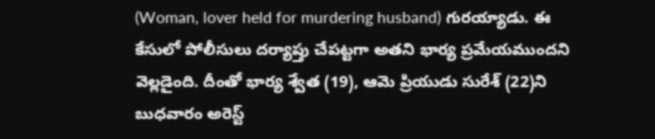(Woman, lover held for murdering husband) గురయ్యాడు. ఈ కేసులో పోలీసులు దర్యాప్తు చేపట్టగా అతని భార్య ప్రమేయముందని వెల్లడైంది. దీంతో భార్య శ్వేత (19), ఆమె ప్రియుడు సురేశ్‌ (22)ని బుధవారం అరెస్ట్‌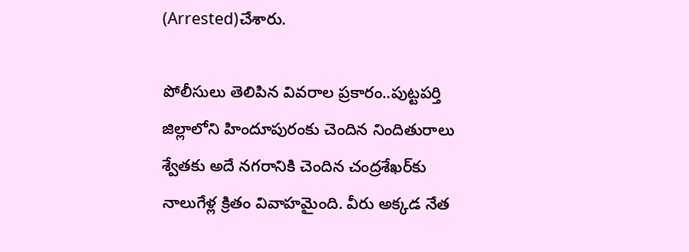(Arrested)చేశారు.

పోలీసులు తెలిపిన వివరాల ప్రకారం..పుట్టపర్తి జిల్లాలోని హిందూపురంకు చెందిన నిందితురాలు శ్వేతకు అదే నగరానికి చెందిన చంద్రశేఖర్‌కు నాలుగేళ్ల క్రితం వివాహమైంది. వీరు అక్కడ నేత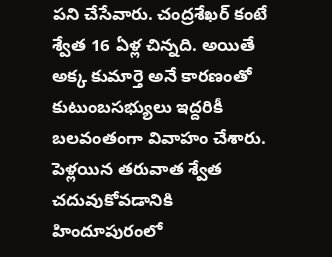పని చేసేవారు. చంద్రశేఖర్‌ కంటే శ్వేత 16 ఏళ్ల చిన్నది. అయితే అక్క కుమార్తె అనే కారణంతో కుటుంబసభ్యులు ఇద్దరికీ బలవంతంగా వివాహం చేశారు. పెళ్లయిన తరువాత శ్వేత చదువుకోవడానికి హిందూపురంలో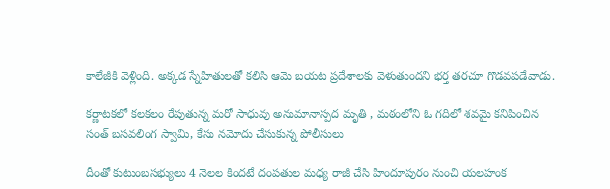కాలేజీకి వెళ్లింది. అక్కడ స్నేహితులతో కలిసి ఆమె బయట ప్రదేశాలకు వెళుతుందని భర్త తరచూ గొడవపడేవాడు.

కర్ణాటకలో కలకలం రేపుతున్న మరో సాధువు అనుమానాస్పద మృతి , మఠంలోని ఓ గదిలో శవమై కనిపించిన సంత్ బసవలింగ స్వామి, కేసు నమోదు చేసుకున్న పోలీసులు

దీంతో కుటుంబసభ్యులు 4 నెలల కిందటే దంపతుల మధ్య రాజీ చేసి హిందూపురం నుంచి యలహంక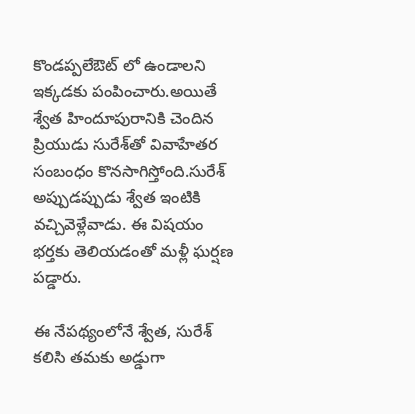కొండప్పలేఔట్‌ లో ఉండాలని ఇక్కడకు పంపించారు.అయితే శ్వేత హిందూపురానికి చెందిన ప్రియుడు సురేశ్‌తో వివాహేతర సంబంధం కొనసాగిస్తోంది.సురేశ్‌ అప్పుడప్పుడు శ్వేత ఇంటికి వచ్చివెళ్లేవాడు. ఈ విషయం భర్తకు తెలియడంతో మళ్లీ ఘర్షణ పడ్డారు.

ఈ నేపథ్యంలోనే శ్వేత, సురేశ్‌ కలిసి తమకు అడ్డుగా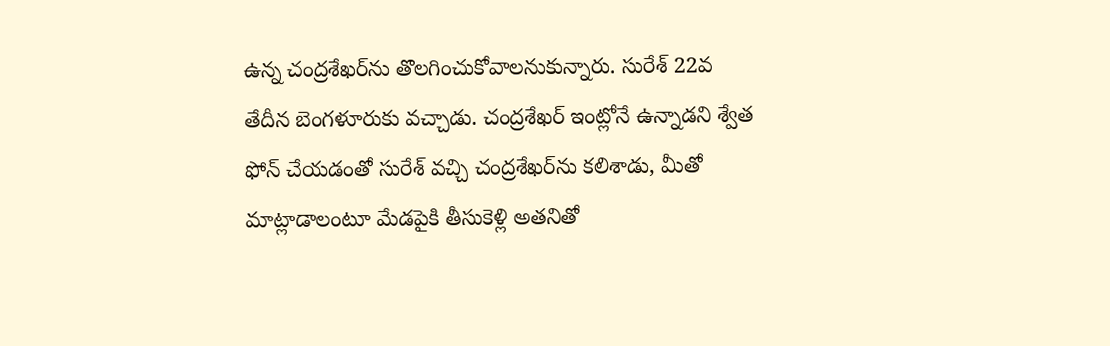ఉన్న చంద్రశేఖర్‌ను తొలగించుకోవాలనుకున్నారు. సురేశ్‌ 22వ తేదీన బెంగళూరుకు వచ్చాడు. చంద్రశేఖర్‌ ఇంట్లోనే ఉన్నాడని శ్వేత ఫోన్‌ చేయడంతో సురేశ్‌ వచ్చి చంద్రశేఖర్‌ను కలిశాడు, మీతో మాట్లాడాలంటూ మేడపైకి తీసుకెళ్లి అతనితో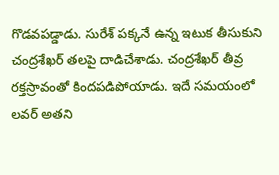గొడవపడ్డాడు. సురేశ్‌ పక్కనే ఉన్న ఇటుక తీసుకుని చంద్రశేఖర్‌ తలపై దాడిచేశాడు. చంద్రశేఖర్‌ తీవ్ర రక్తస్రావంతో కిందపడిపోయాడు. ఇదే సమయంలో లవర్ అతని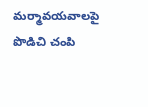మర్మావయవాలపై పొడిచి చంపి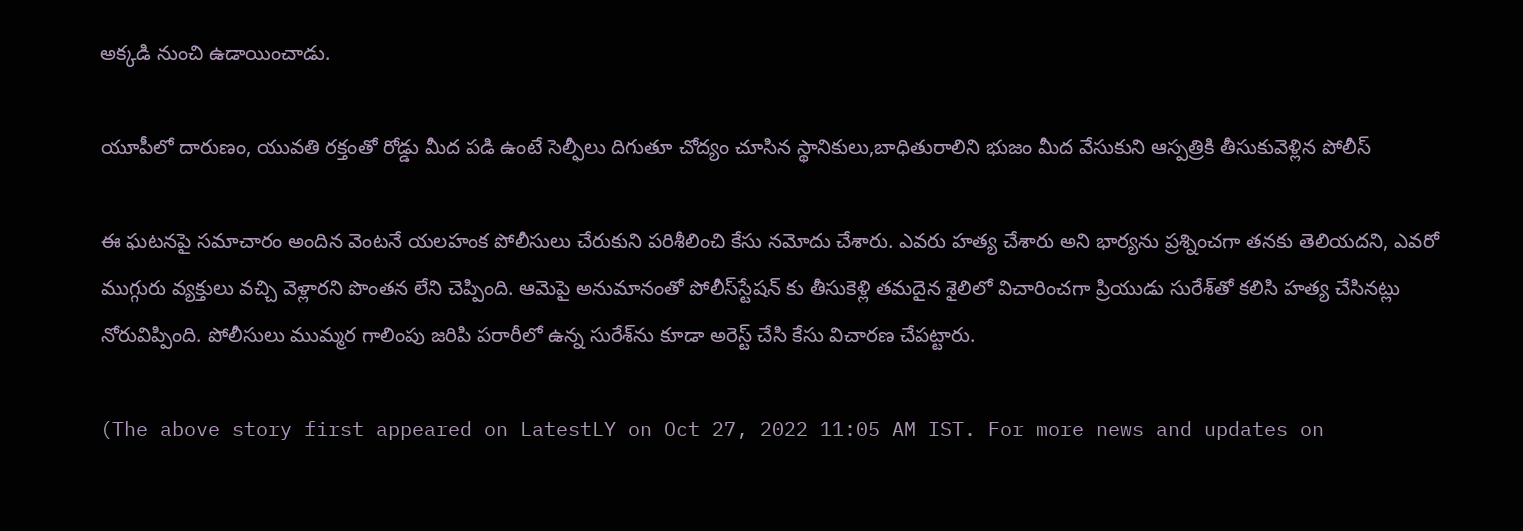అక్కడి నుంచి ఉడాయించాడు.

యూపీలో దారుణం, యువతి రక్తంతో రోడ్డు మీద పడి ఉంటే సెల్ఫీలు దిగుతూ చోద్యం చూసిన స్థానికులు,బాధితురాలిని భుజం మీద వేసుకుని ఆస్పత్రికి తీసుకువెళ్లిన పోలీస్

ఈ ఘటనపై సమాచారం అందిన వెంటనే యలహంక పోలీసులు చేరుకుని పరిశీలించి కేసు నమోదు చేశారు. ఎవరు హత్య చేశారు అని భార్యను ప్రశ్నించగా తనకు తెలియదని, ఎవరో ముగ్గురు వ్యక్తులు వచ్చి వెళ్లారని పొంతన లేని చెప్పింది. ఆమెపై అనుమానంతో పోలీస్‌స్టేషన్‌ కు తీసుకెళ్లి తమదైన శైలిలో విచారించగా ప్రియుడు సురేశ్‌తో కలిసి హత్య చేసినట్లు నోరువిప్పింది. పోలీసులు ముమ్మర గాలింపు జరిపి పరారీలో ఉన్న సురేశ్‌ను కూడా అరెస్ట్‌ చేసి కేసు విచారణ చేపట్టారు.

(The above story first appeared on LatestLY on Oct 27, 2022 11:05 AM IST. For more news and updates on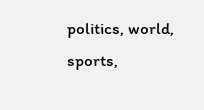politics, world, sports,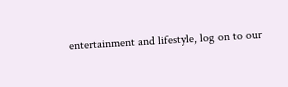entertainment and lifestyle, log on to our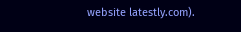website latestly.com).